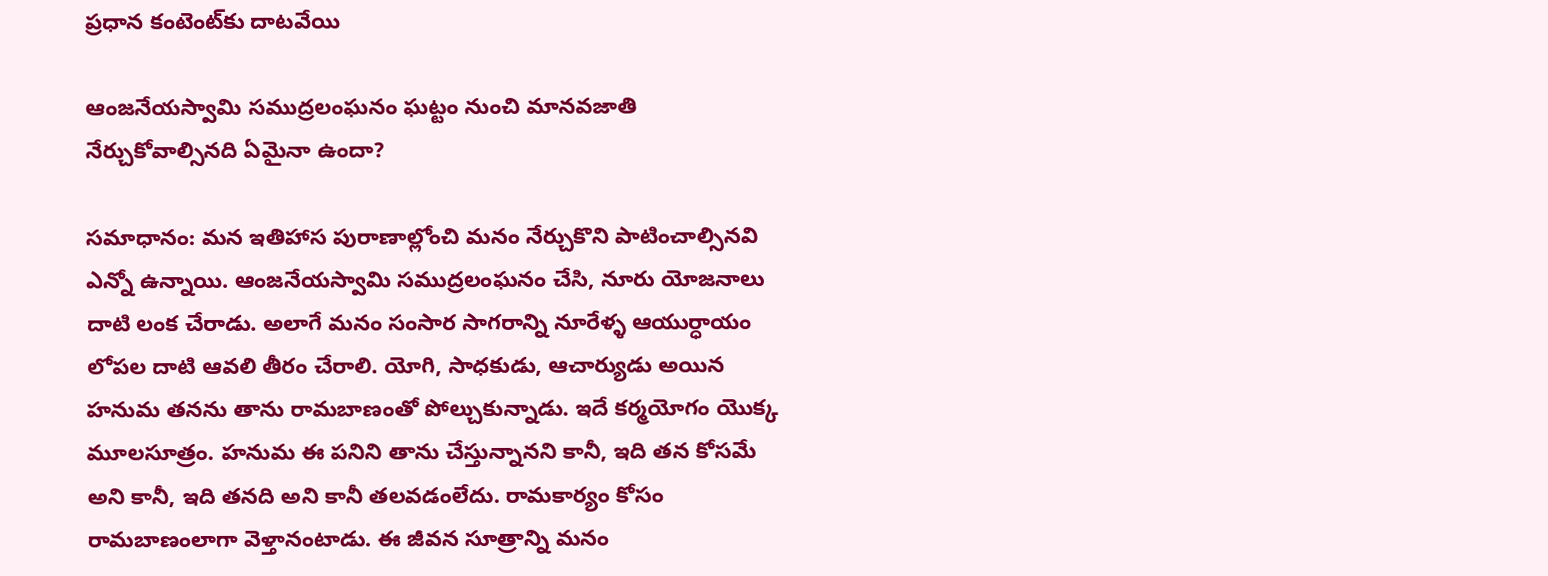ప్రధాన కంటెంట్‌కు దాటవేయి

ఆంజనేయస్వామి సముద్రలంఘనం ఘట్టం నుంచి మానవజాతి నేర్చుకోవాల్సినది ఏమైనా ఉందా?

సమాధానం: మన ఇతిహాస పురాణాల్లోంచి మనం నేర్చుకొని పాటించాల్సినవి ఎన్నో ఉన్నాయి. ఆంజనేయస్వామి సముద్రలంఘనం చేసి, నూరు యోజనాలు దాటి లంక చేరాడు. అలాగే మనం సంసార సాగరాన్ని నూరేళ్ళ ఆయుర్ధాయం లోపల దాటి ఆవలి తీరం చేరాలి. యోగి, సాధకుడు, ఆచార్యుడు అయిన హనుమ తనను తాను రామబాణంతో పోల్చుకున్నాడు. ఇదే కర్మయోగం యొక్క మూలసూత్రం. హనుమ ఈ పనిని తాను చేస్తున్నానని కానీ, ఇది తన కోసమే అని కానీ, ఇది తనది అని కానీ తలవడంలేదు. రామకార్యం కోసం రామబాణంలాగా వెళ్తానంటాడు. ఈ జీవన సూత్రాన్ని మనం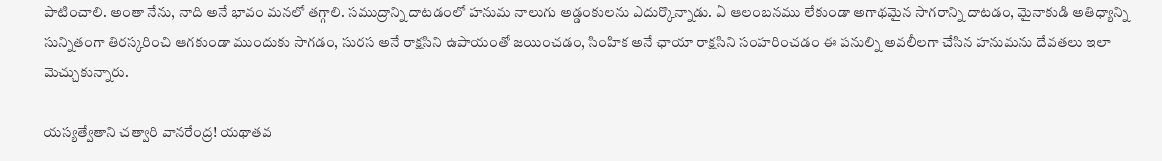పాటించాలి. అంతా నేను, నాది అనే భావం మనలో తగ్గాలి. సముద్రాన్ని దాటడంలో హనుమ నాలుగు అడ్డంకులను ఎదుర్కొన్నాడు. ఏ ఆలంబనము లేకుండా అగాథమైన సాగరాన్ని దాటడం, మైనాకుడి అతిధ్యాన్ని సున్నితంగా తిరస్కరించి ఆగకుండా ముందుకు సాగడం, సురస అనే రాక్షసిని ఉపాయంతో జయించడం, సింహిక అనే ఛాయా రాక్షసిని సంహరించడం ఈ పనుల్ని అవలీలగా చేసిన హనుమను దేవతలు ఇలా మెచ్చుకున్నారు.

యస్యత్వేతాని చత్వారి వానరేంద్ర! యథాతవ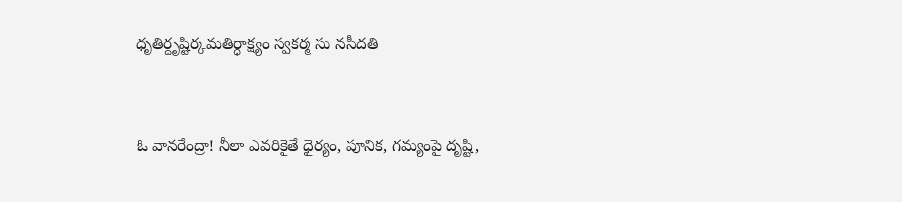ధృతిర్దృష్టిర్కమతిర్ధాక్ష్యం స్వకర్మ సు నసీదతి


ఓ వానరేంద్రా! నీలా ఎవరికైతే ధైర్యం, పూనిక, గమ్యంపై దృష్టి,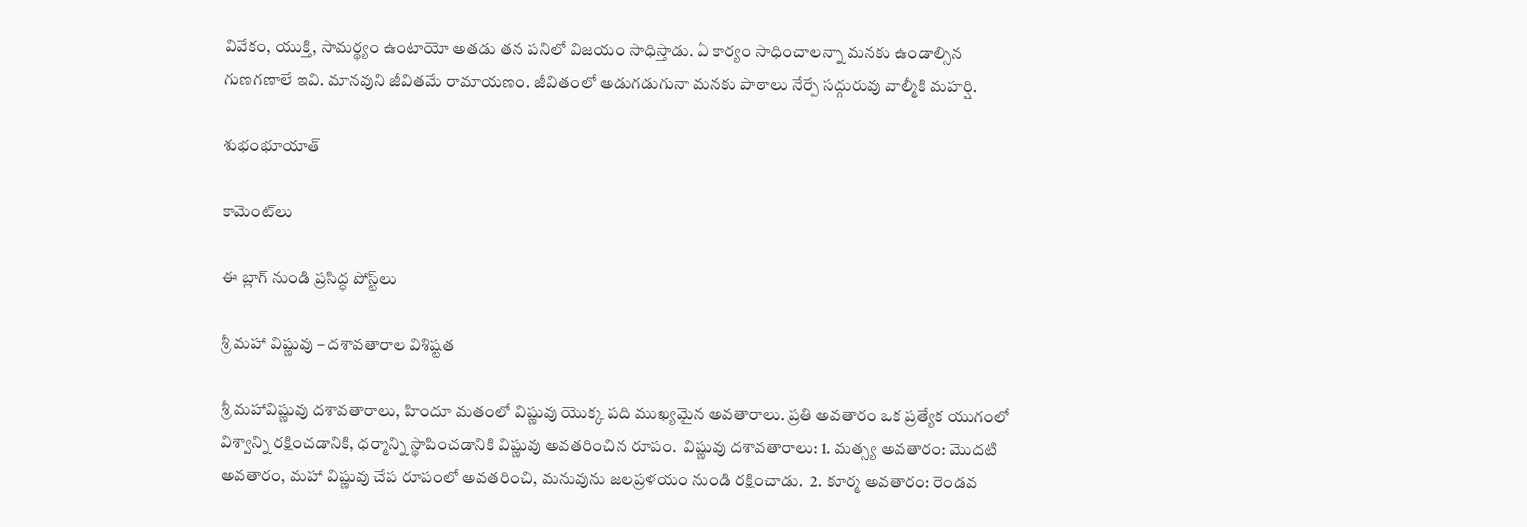వివేకం, యుక్తి, సామర్థ్యం ఉంటాయో అతడు తన పనిలో విజయం సాధిస్తాడు. ఏ కార్యం సాధించాలన్నా మనకు ఉండాల్సిన గుణగణాలే ఇవి. మానవుని జీవితమే రామాయణం. జీవితంలో అడుగడుగునా మనకు పాఠాలు నేర్పే సద్గురువు వాల్మీకి మహర్షి.

శుభంభూయాత్

కామెంట్‌లు

ఈ బ్లాగ్ నుండి ప్రసిద్ధ పోస్ట్‌లు

శ్రీ మహా విష్ణువు – దశావతారాల విశిష్టత

శ్రీ మహావిష్ణువు దశావతారాలు, హిందూ మతంలో విష్ణువు యొక్క పది ముఖ్యమైన అవతారాలు. ప్రతి అవతారం ఒక ప్రత్యేక యుగంలో విశ్వాన్ని రక్షించడానికి, ధర్మాన్ని స్థాపించడానికి విష్ణువు అవతరించిన రూపం.  విష్ణువు దశావతారాలు: 1. మత్స్య అవతారం: మొదటి అవతారం, మహా విష్ణువు చేప రూపంలో అవతరించి, మనువును జలప్రళయం నుండి రక్షించాడు.  2. కూర్మ అవతారం: రెండవ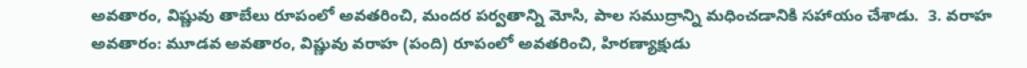అవతారం, విష్ణువు తాబేలు రూపంలో అవతరించి, మందర పర్వతాన్ని మోసి, పాల సముద్రాన్ని మధించడానికి సహాయం చేశాడు.  3. వరాహ అవతారం: మూడవ అవతారం, విష్ణువు వరాహ (పంది) రూపంలో అవతరించి, హిరణ్యాక్షుడు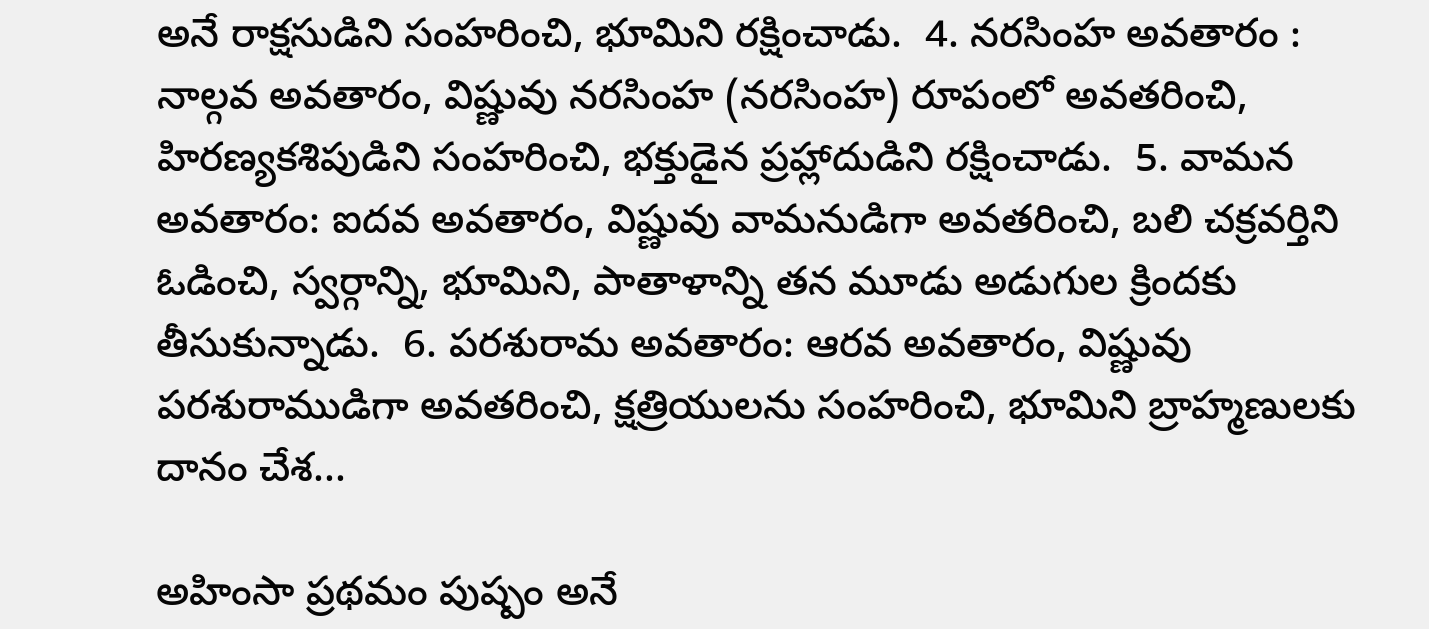అనే రాక్షసుడిని సంహరించి, భూమిని రక్షించాడు.  4. నరసింహ అవతారం : నాల్గవ అవతారం, విష్ణువు నరసింహ (నరసింహ) రూపంలో అవతరించి, హిరణ్యకశిపుడిని సంహరించి, భక్తుడైన ప్రహ్లాదుడిని రక్షించాడు.  5. వామన అవతారం: ఐదవ అవతారం, విష్ణువు వామనుడిగా అవతరించి, బలి చక్రవర్తిని ఓడించి, స్వర్గాన్ని, భూమిని, పాతాళాన్ని తన మూడు అడుగుల క్రిందకు తీసుకున్నాడు.  6. పరశురామ అవతారం: ఆరవ అవతారం, విష్ణువు పరశురాముడిగా అవతరించి, క్షత్రియులను సంహరించి, భూమిని బ్రాహ్మణులకు దానం చేశ...

అహింసా ప్రథమం పుష్పం అనే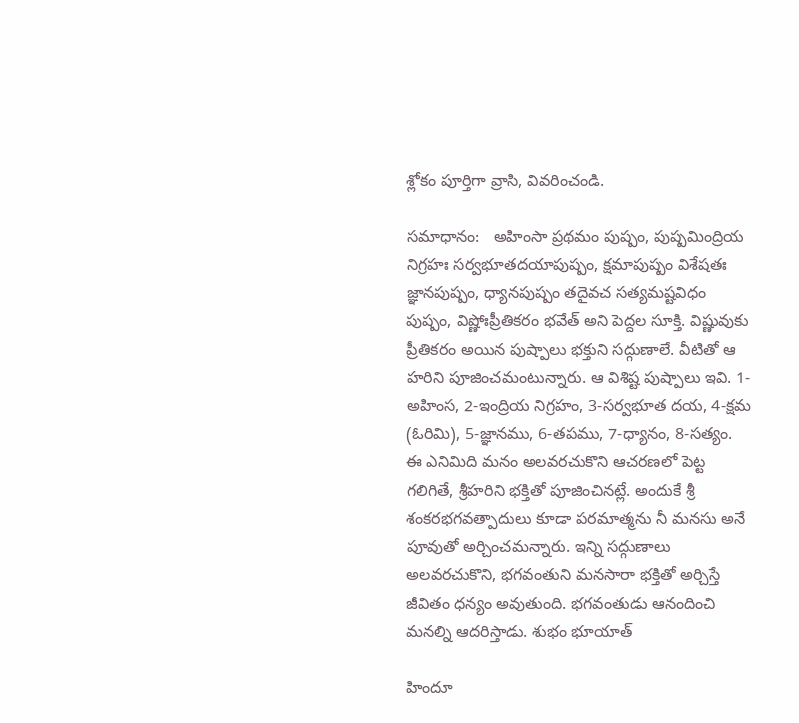శ్లోకం పూర్తిగా వ్రాసి, వివరించండి.

సమాధానం:   అహింసా ప్రథమం పుష్పం, పుష్పమింద్రియ నిగ్రహః సర్వభూతదయాపుష్పం, క్షమాపుష్పం విశేషతః జ్ఞానపుష్పం, ధ్యానపుష్పం తదైవచ సత్యమష్టవిధం పుష్పం, విష్ణోఃప్రీతికరం భవేత్ అని పెద్దల సూక్తి. విష్ణువుకు ప్రీతికరం అయిన పుష్పాలు భక్తుని సద్గుణాలే. వీటితో ఆ హరిని పూజించమంటున్నారు. ఆ విశిష్ట పుష్పాలు ఇవి. 1-అహింస, 2-ఇంద్రియ నిగ్రహం, 3-సర్వభూత దయ, 4-క్షమ (ఓరిమి), 5-జ్ఞానము, 6-తపము, 7-ధ్యానం, 8-సత్యం. ఈ ఎనిమిది మనం అలవరచుకొని ఆచరణలో పెట్ట గలిగితే, శ్రీహరిని భక్తితో పూజించినట్లే. అందుకే శ్రీ శంకరభగవత్పాదులు కూడా పరమాత్మను నీ మనసు అనే పూవుతో అర్చించమన్నారు. ఇన్ని సద్గుణాలు అలవరచుకొని, భగవంతుని మనసారా భక్తితో అర్చిస్తే జీవితం ధన్యం అవుతుంది. భగవంతుడు ఆనందించి మనల్ని ఆదరిస్తాడు. శుభం భూయాత్

హిందూ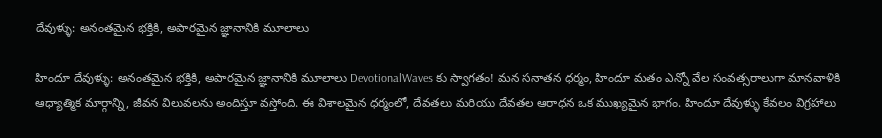దేవుళ్ళు: అనంతమైన భక్తికి, అపారమైన జ్ఞానానికి మూలాలు

హిందూ దేవుళ్ళు: అనంతమైన భక్తికి, అపారమైన జ్ఞానానికి మూలాలు DevotionalWaves కు స్వాగతం! మన సనాతన ధర్మం, హిందూ మతం ఎన్నో వేల సంవత్సరాలుగా మానవాళికి ఆధ్యాత్మిక మార్గాన్ని, జీవన విలువలను అందిస్తూ వస్తోంది. ఈ విశాలమైన ధర్మంలో, దేవతలు మరియు దేవతల ఆరాధన ఒక ముఖ్యమైన భాగం. హిందూ దేవుళ్ళు కేవలం విగ్రహాలు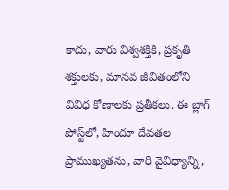కాదు, వారు విశ్వశక్తికి, ప్రకృతి శక్తులకు, మానవ జీవితంలోని వివిధ కోణాలకు ప్రతీకలు. ఈ బ్లాగ్ పోస్ట్‌లో, హిందూ దేవతల ప్రాముఖ్యతను, వారి వైవిధ్యాన్ని,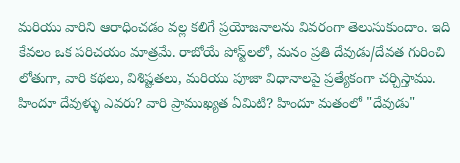మరియు వారిని ఆరాధించడం వల్ల కలిగే ప్రయోజనాలను వివరంగా తెలుసుకుందాం. ఇది కేవలం ఒక పరిచయం మాత్రమే. రాబోయే పోస్ట్‌లలో, మనం ప్రతి దేవుడు/దేవత గురించి లోతుగా, వారి కథలు, విశిష్టతలు, మరియు పూజా విధానాలపై ప్రత్యేకంగా చర్చిస్తాము. హిందూ దేవుళ్ళు ఎవరు? వారి ప్రాముఖ్యత ఏమిటి? హిందూ మతంలో "దేవుడు"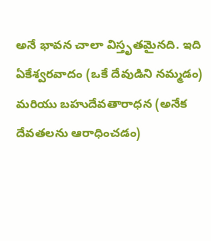అనే భావన చాలా విస్తృతమైనది. ఇది ఏకేశ్వరవాదం (ఒకే దేవుడిని నమ్మడం) మరియు బహుదేవతారాధన (అనేక దేవతలను ఆరాధించడం)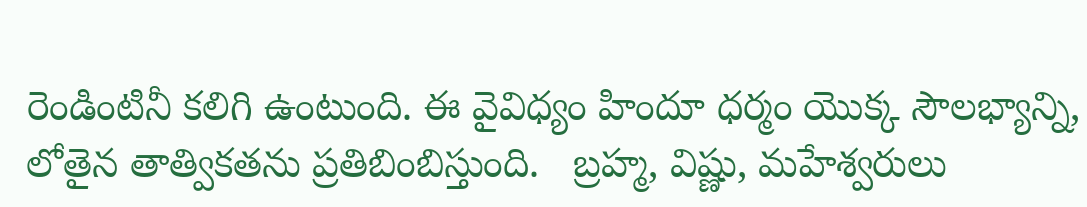రెండింటినీ కలిగి ఉంటుంది. ఈ వైవిధ్యం హిందూ ధర్మం యొక్క సౌలభ్యాన్ని, లోతైన తాత్వికతను ప్రతిబింబిస్తుంది.   బ్రహ్మ, విష్ణు, మహేశ్వరులు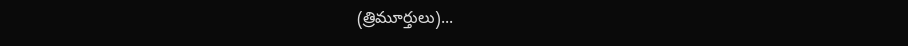(త్రిమూర్తులు)...